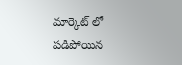మార్కెట్ లో పడిపోయిన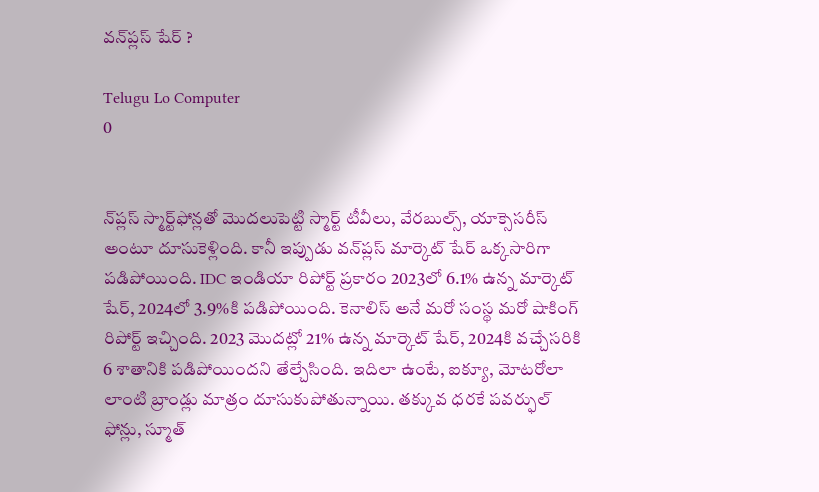వన్‌ప్లస్ షేర్ ?

Telugu Lo Computer
0


న్‌ప్లస్ స్మార్ట్‌ఫోన్లతో మొదలుపెట్టి స్మార్ట్ టీవీలు, వేరబుల్స్, యాక్సెసరీస్ అంటూ దూసుకెళ్లింది. కానీ ఇప్పుడు వన్‌ప్లస్ మార్కెట్ షేర్ ఒక్కసారిగా పడిపోయింది. IDC ఇండియా రిపోర్ట్ ప్రకారం 2023లో 6.1% ఉన్న మార్కెట్ షేర్, 2024లో 3.9%కి పడిపోయింది. కెనాలిస్ అనే మరో సంస్థ మరో షాకింగ్ రిపోర్ట్ ఇచ్చింది. 2023 మొదట్లో 21% ఉన్న మార్కెట్ షేర్, 2024కి వచ్చేసరికి 6 శాతానికి పడిపోయిందని తేల్చేసింది. ఇదిలా ఉంటే, ఐక్యూ, మోటరోలా లాంటి బ్రాండ్లు మాత్రం దూసుకుపోతున్నాయి. తక్కువ ధరకే పవర్ఫుల్ ఫోన్లు, స్మూత్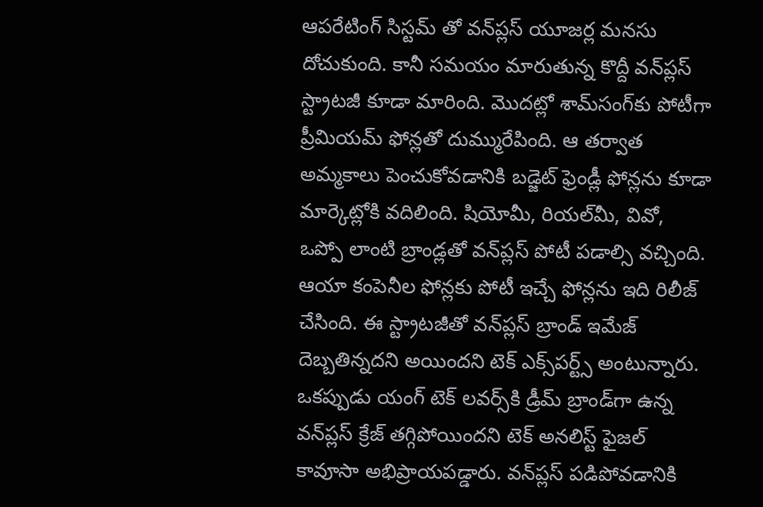ఆపరేటింగ్ సిస్టమ్ తో వన్‌ప్లస్ యూజర్ల మనసు దోచుకుంది. కానీ సమయం మారుతున్న కొద్దీ వన్‌ప్లస్ స్ట్రాటజీ కూడా మారింది. మొదట్లో శామ్‌సంగ్‌కు పోటీగా ప్రీమియమ్ ఫోన్లతో దుమ్మురేపింది. ఆ తర్వాత అమ్మకాలు పెంచుకోవడానికి బడ్జెట్ ఫ్రెండ్లీ ఫోన్లను కూడా మార్కెట్లోకి వదిలింది. షియోమీ, రియల్‌మీ, వివో, ఒప్పో లాంటి బ్రాండ్లతో వన్‌ప్లస్ పోటీ పడాల్సి వచ్చింది. ఆయా కంపెనీల ఫోన్లకు పోటీ ఇచ్చే ఫోన్లను ఇది రిలీజ్ చేసింది. ఈ స్ట్రాటజీతో వన్‌ప్లస్ బ్రాండ్ ఇమేజ్ దెబ్బతిన్నదని అయిందని టెక్ ఎక్స్‌పర్ట్స్ అంటున్నారు. ఒకప్పుడు యంగ్ టెక్ లవర్స్‌కి డ్రీమ్ బ్రాండ్‌గా ఉన్న వన్‌ప్లస్ క్రేజ్ తగ్గిపోయిందని టెక్ అనలిస్ట్ ఫైజల్ కావూసా అభిప్రాయపడ్డారు. వన్‌ప్లస్ పడిపోవడానికి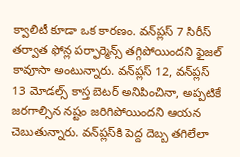క్వాలిటీ కూడా ఒక కారణం. వన్‌ప్లస్ 7 సిరీస్ తర్వాత ఫోన్ల పర్ఫార్మెన్స్ తగ్గిపోయిందని ఫైజల్ కావూసా అంటున్నారు. వన్‌ప్లస్ 12, వన్‌ప్లస్ 13 మోడల్స్ కాస్త బెటర్ అనిపించినా, అప్పటికే జరగాల్సిన నష్టం జరిగిపోయిందని ఆయన చెబుతున్నారు. వన్‌ప్లస్‌కి పెద్ద దెబ్బ తగిలేలా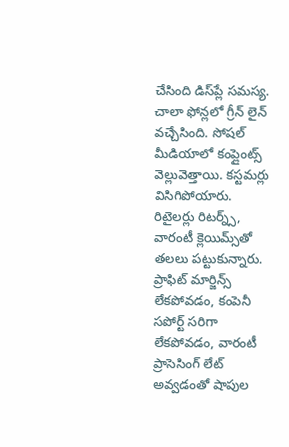చేసింది డిస్‌ప్లే సమస్య. చాలా ఫోన్లలో గ్రీన్ లైన్ వచ్చేసింది. సోషల్ మీడియాలో కంప్లైంట్స్ వెల్లువెత్తాయి. కస్టమర్లు విసిగిపోయారు. రిటైలర్లు రిటర్న్స్, వారంటీ క్లెయిమ్స్‌తో తలలు పట్టుకున్నారు. ప్రాఫిట్ మార్జిన్స్ లేకపోవడం, కంపెనీ సపోర్ట్ సరిగా లేకపోవడం, వారంటీ ప్రాసెసింగ్ లేట్ అవ్వడంతో షాపుల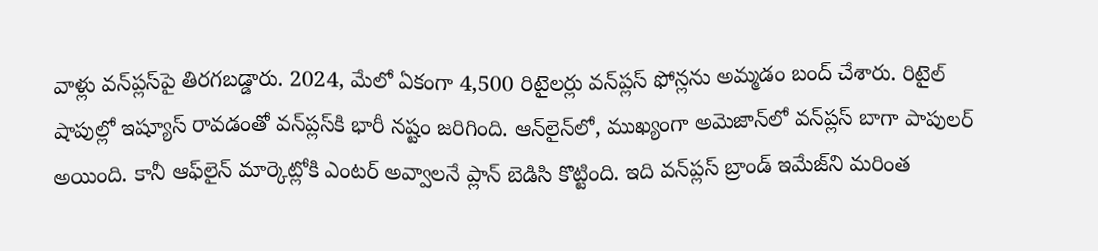వాళ్లు వన్‌ప్లస్‌పై తిరగబడ్డారు. 2024, మేలో ఏకంగా 4,500 రిటైలర్లు వన్‌ప్లస్ ఫోన్లను అమ్మడం బంద్ చేశారు. రిటైల్ షాపుల్లో ఇష్యూస్ రావడంతో వన్‌ప్లస్‌కి భారీ నష్టం జరిగింది. ఆన్‌లైన్‌లో, ముఖ్యంగా అమెజాన్‌లో వన్‌ప్లస్ బాగా పాపులర్ అయింది. కానీ ఆఫ్‌లైన్ మార్కెట్లోకి ఎంటర్ అవ్వాలనే ప్లాన్ బెడిసి కొట్టింది. ఇది వన్‌ప్లస్ బ్రాండ్ ఇమేజ్‌ని మరింత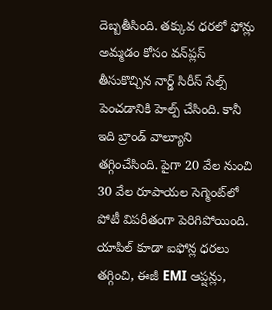దెబ్బతీసింది. తక్కువ ధరలో ఫోన్లు అమ్మడం కోసం వన్‌ప్లస్ తీసుకొచ్చిన నార్డ్ సిరీస్ సేల్స్ పెంచడానికి హెల్ప్ చేసింది. కానీ ఇది బ్రాండ్ వాల్యూని తగ్గించేసింది. పైగా 20 వేల నుంచి 30 వేల రూపాయల సెగ్మెంట్‌లో పోటీ విపరీతంగా పెరిగిపోయింది. యాపిల్ కూడా ఐఫోన్ల ధరలు తగ్గించి, ఈజీ EMI ఆప్షన్లు,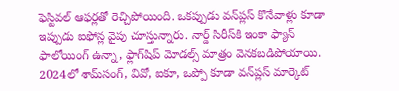ఫెస్టివల్ ఆఫర్లతో రెచ్చిపోయింది. ఒకప్పుడు వన్‌ప్లస్ కొనేవాళ్లు కూడా ఇప్పుడు ఐఫోన్ల వైపు చూస్తున్నారు. నార్డ్ సిరీస్‌కి ఇంకా ఫ్యాన్ ఫాలోయింగ్ ఉన్నా, ఫ్లాగ్‌షిప్ మోడల్స్ మాత్రం వెనకబడిపోయాయి. 2024లో శామ్‌సంగ్, వివో, ఐకూ, ఒప్పో కూడా వన్‌ప్లస్ మార్కెట్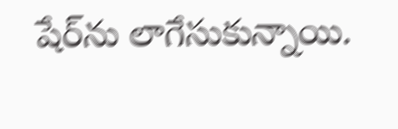షేర్‌ను లాగేసుకున్నాయి.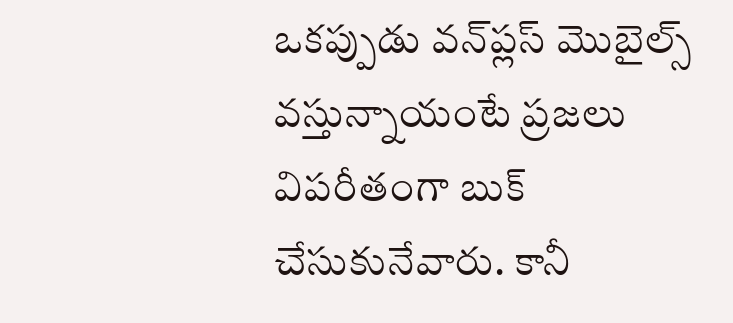ఒకప్పుడు వన్‌ప్లస్ మొబైల్స్ వస్తున్నాయంటే ప్రజలు విపరీతంగా బుక్ చేసుకునేవారు. కానీ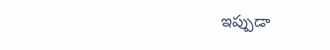ఇప్పుడా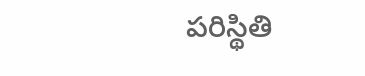పరిస్థితి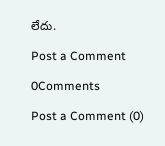లేదు.

Post a Comment

0Comments

Post a Comment (0)